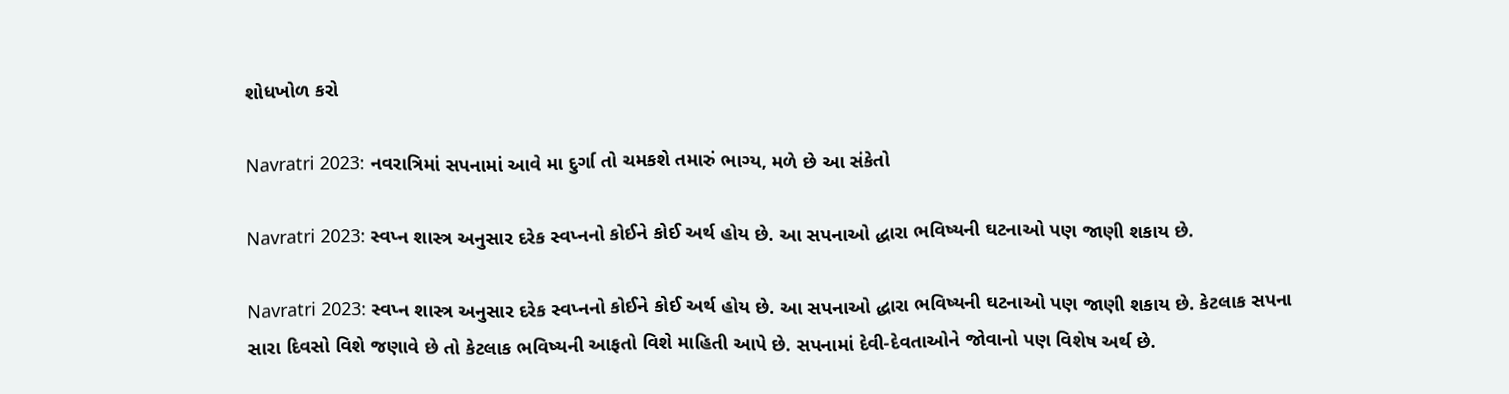શોધખોળ કરો

Navratri 2023: નવરાત્રિમાં સપનામાં આવે મા દુર્ગા તો ચમકશે તમારું ભાગ્ય, મળે છે આ સંકેતો

Navratri 2023: સ્વપ્ન શાસ્ત્ર અનુસાર દરેક સ્વપ્નનો કોઈને કોઈ અર્થ હોય છે. આ સપનાઓ દ્ધારા ભવિષ્યની ઘટનાઓ પણ જાણી શકાય છે.

Navratri 2023: સ્વપ્ન શાસ્ત્ર અનુસાર દરેક સ્વપ્નનો કોઈને કોઈ અર્થ હોય છે. આ સપનાઓ દ્ધારા ભવિષ્યની ઘટનાઓ પણ જાણી શકાય છે. કેટલાક સપના સારા દિવસો વિશે જણાવે છે તો કેટલાક ભવિષ્યની આફતો વિશે માહિતી આપે છે. સપનામાં દેવી-દેવતાઓને જોવાનો પણ વિશેષ અર્થ છે.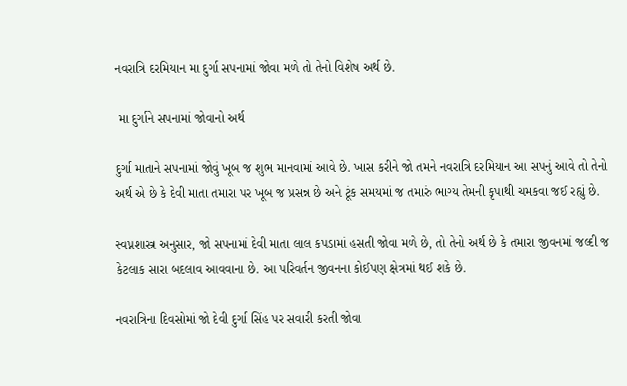નવરાત્રિ દરમિયાન મા દુર્ગા સપનામાં જોવા મળે તો તેનો વિશેષ અર્થ છે.

 મા દુર્ગાને સપનામાં જોવાનો અર્થ

દુર્ગા માતાને સપનામાં જોવું ખૂબ જ શુભ માનવામાં આવે છે. ખાસ કરીને જો તમને નવરાત્રિ દરમિયાન આ સપનું આવે તો તેનો અર્થ એ છે કે દેવી માતા તમારા પર ખૂબ જ પ્રસન્ન છે અને ટૂંક સમયમાં જ તમારું ભાગ્ય તેમની કૃપાથી ચમકવા જઈ રહ્યું છે.

સ્વપ્નશાસ્ત્ર અનુસાર, જો સપનામાં દેવી માતા લાલ કપડામાં હસતી જોવા મળે છે, તો તેનો અર્થ છે કે તમારા જીવનમાં જલ્દી જ કેટલાક સારા બદલાવ આવવાના છે. આ પરિવર્તન જીવનના કોઈપણ ક્ષેત્રમાં થઈ શકે છે.

નવરાત્રિના દિવસોમાં જો દેવી દુર્ગા સિંહ પર સવારી કરતી જોવા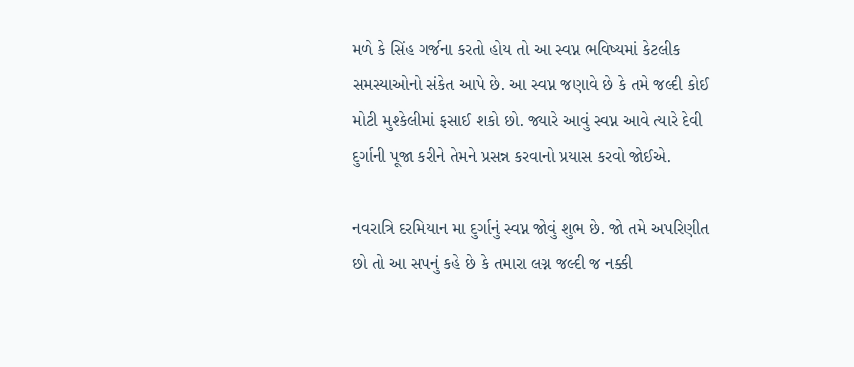મળે કે સિંહ ગર્જના કરતો હોય તો આ સ્વપ્ન ભવિષ્યમાં કેટલીક સમસ્યાઓનો સંકેત આપે છે. આ સ્વપ્ન જણાવે છે કે તમે જલ્દી કોઈ મોટી મુશ્કેલીમાં ફસાઈ શકો છો. જ્યારે આવું સ્વપ્ન આવે ત્યારે દેવી દુર્ગાની પૂજા કરીને તેમને પ્રસન્ન કરવાનો પ્રયાસ કરવો જોઈએ.

નવરાત્રિ દરમિયાન મા દુર્ગાનું સ્વપ્ન જોવું શુભ છે. જો તમે અપરિણીત છો તો આ સપનું કહે છે કે તમારા લગ્ન જલ્દી જ નક્કી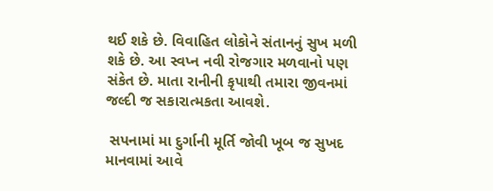થઈ શકે છે. વિવાહિત લોકોને સંતાનનું સુખ મળી શકે છે. આ સ્વપ્ન નવી રોજગાર મળવાનો પણ સંકેત છે. માતા રાનીની કૃપાથી તમારા જીવનમાં જલ્દી જ સકારાત્મકતા આવશે.

 સપનામાં મા દુર્ગાની મૂર્તિ જોવી ખૂબ જ સુખદ માનવામાં આવે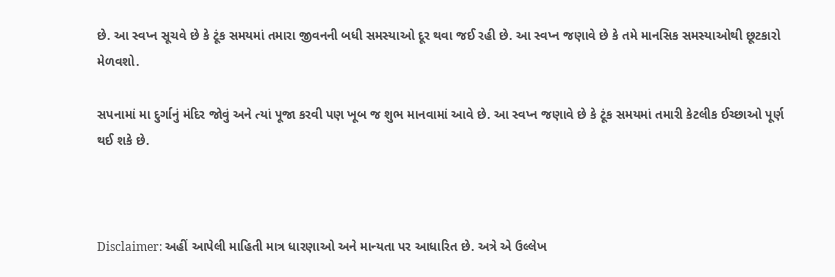છે. આ સ્વપ્ન સૂચવે છે કે ટૂંક સમયમાં તમારા જીવનની બધી સમસ્યાઓ દૂર થવા જઈ રહી છે. આ સ્વપ્ન જણાવે છે કે તમે માનસિક સમસ્યાઓથી છૂટકારો મેળવશો.

સપનામાં મા દુર્ગાનું મંદિર જોવું અને ત્યાં પૂજા કરવી પણ ખૂબ જ શુભ માનવામાં આવે છે. આ સ્વપ્ન જણાવે છે કે ટૂંક સમયમાં તમારી કેટલીક ઈચ્છાઓ પૂર્ણ થઈ શકે છે.



Disclaimer: અહીં આપેલી માહિતી માત્ર ધારણાઓ અને માન્યતા પર આધારિત છે. અત્રે એ ઉલ્લેખ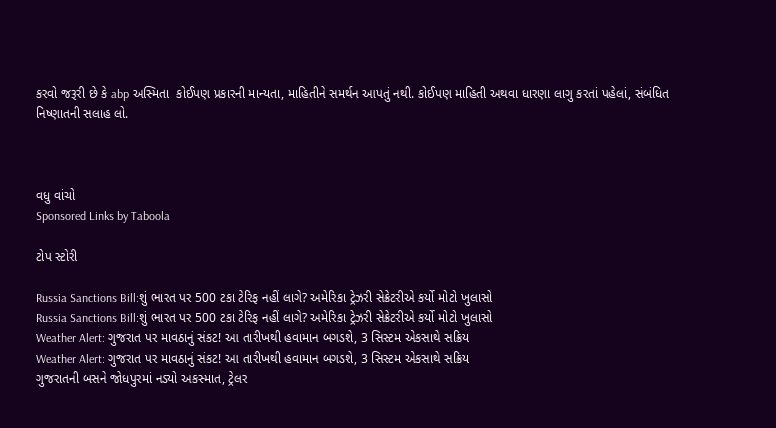કરવો જરૂરી છે કે abp અસ્મિતા  કોઈપણ પ્રકારની માન્યતા, માહિતીને સમર્થન આપતું નથી. કોઈપણ માહિતી અથવા ધારણા લાગુ કરતાં પહેલાં, સંબંધિત નિષ્ણાતની સલાહ લો.



વધુ વાંચો
Sponsored Links by Taboola

ટોપ સ્ટોરી

Russia Sanctions Bill:શું ભારત પર 500 ટકા ટેરિફ નહીં લાગે? અમેરિકા ટ્રેઝરી સેક્રેટરીએ કર્યો મોટો ખુલાસો
Russia Sanctions Bill:શું ભારત પર 500 ટકા ટેરિફ નહીં લાગે? અમેરિકા ટ્રેઝરી સેક્રેટરીએ કર્યો મોટો ખુલાસો
Weather Alert: ગુજરાત પર માવઠાનું સંકટ! આ તારીખથી હવામાન બગડશે, 3 સિસ્ટમ એકસાથે સક્રિય
Weather Alert: ગુજરાત પર માવઠાનું સંકટ! આ તારીખથી હવામાન બગડશે, 3 સિસ્ટમ એકસાથે સક્રિય
ગુજરાતની બસને જોધપુરમાં નડ્યો અકસ્માત, ટ્રેલર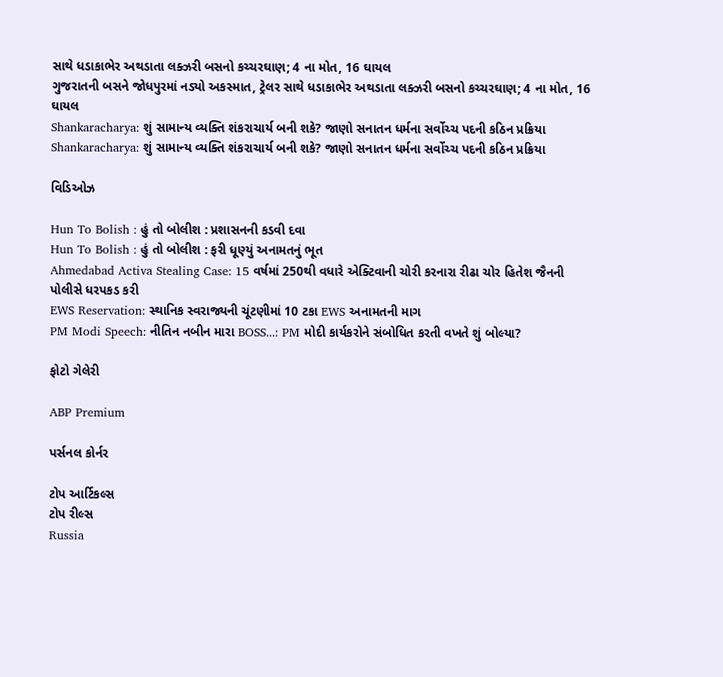સાથે ધડાકાભેર અથડાતા લક્ઝરી બસનો કચ્ચરઘાણ; 4 ના મોત, 16 ઘાયલ
ગુજરાતની બસને જોધપુરમાં નડ્યો અકસ્માત, ટ્રેલર સાથે ધડાકાભેર અથડાતા લક્ઝરી બસનો કચ્ચરઘાણ; 4 ના મોત, 16 ઘાયલ
Shankaracharya: શું સામાન્ય વ્યક્તિ શંકરાચાર્ય બની શકે? જાણો સનાતન ધર્મના સર્વોચ્ચ પદની કઠિન પ્રક્રિયા
Shankaracharya: શું સામાન્ય વ્યક્તિ શંકરાચાર્ય બની શકે? જાણો સનાતન ધર્મના સર્વોચ્ચ પદની કઠિન પ્રક્રિયા

વિડિઓઝ

Hun To Bolish : હું તો બોલીશ : પ્રશાસનની કડવી દવા
Hun To Bolish : હું તો બોલીશ : ફરી ધૂણ્યું અનામતનું ભૂત
Ahmedabad Activa Stealing Case: 15 વર્ષમાં 250થી વધારે એક્ટિવાની ચોરી કરનારા રીઢા ચોર હિતેશ જૈનની પોલીસે ધરપકડ કરી
EWS Reservation: સ્થાનિક સ્વરાજ્યની ચૂંટણીમાં 10 ટકા EWS અનામતની માગ
PM Modi Speech: નીતિન નબીન મારા BOSS...: PM મોદી કાર્યકરોને સંબોધિત કરતી વખતે શું બોલ્યા?

ફોટો ગેલેરી

ABP Premium

પર્સનલ કોર્નર

ટોપ આર્ટિકલ્સ
ટોપ રીલ્સ
Russia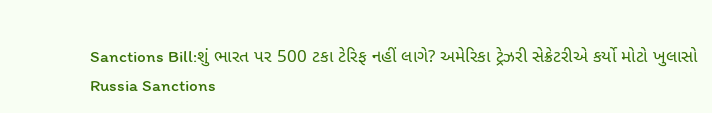Sanctions Bill:શું ભારત પર 500 ટકા ટેરિફ નહીં લાગે? અમેરિકા ટ્રેઝરી સેક્રેટરીએ કર્યો મોટો ખુલાસો
Russia Sanctions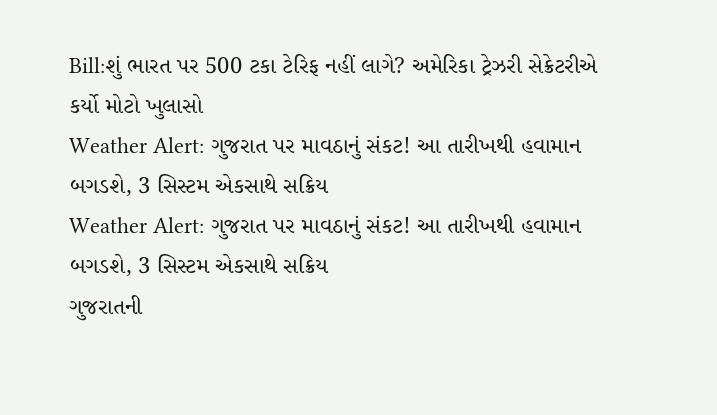Bill:શું ભારત પર 500 ટકા ટેરિફ નહીં લાગે? અમેરિકા ટ્રેઝરી સેક્રેટરીએ કર્યો મોટો ખુલાસો
Weather Alert: ગુજરાત પર માવઠાનું સંકટ! આ તારીખથી હવામાન બગડશે, 3 સિસ્ટમ એકસાથે સક્રિય
Weather Alert: ગુજરાત પર માવઠાનું સંકટ! આ તારીખથી હવામાન બગડશે, 3 સિસ્ટમ એકસાથે સક્રિય
ગુજરાતની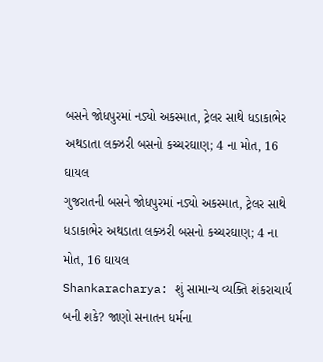બસને જોધપુરમાં નડ્યો અકસ્માત, ટ્રેલર સાથે ધડાકાભેર અથડાતા લક્ઝરી બસનો કચ્ચરઘાણ; 4 ના મોત, 16 ઘાયલ
ગુજરાતની બસને જોધપુરમાં નડ્યો અકસ્માત, ટ્રેલર સાથે ધડાકાભેર અથડાતા લક્ઝરી બસનો કચ્ચરઘાણ; 4 ના મોત, 16 ઘાયલ
Shankaracharya: શું સામાન્ય વ્યક્તિ શંકરાચાર્ય બની શકે? જાણો સનાતન ધર્મના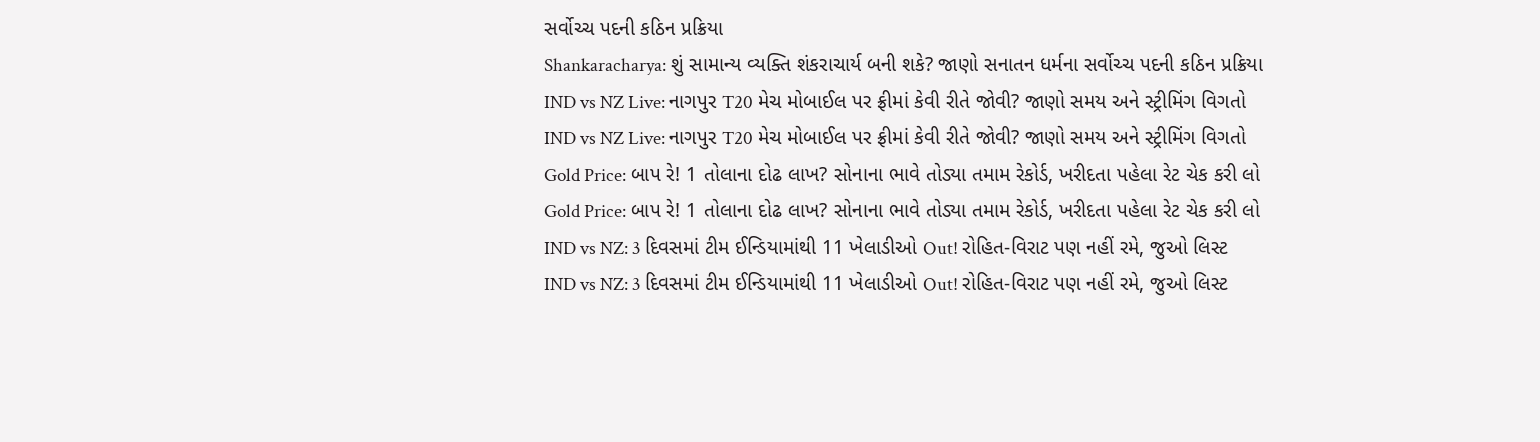સર્વોચ્ચ પદની કઠિન પ્રક્રિયા
Shankaracharya: શું સામાન્ય વ્યક્તિ શંકરાચાર્ય બની શકે? જાણો સનાતન ધર્મના સર્વોચ્ચ પદની કઠિન પ્રક્રિયા
IND vs NZ Live: નાગપુર T20 મેચ મોબાઈલ પર ફ્રીમાં કેવી રીતે જોવી? જાણો સમય અને સ્ટ્રીમિંગ વિગતો
IND vs NZ Live: નાગપુર T20 મેચ મોબાઈલ પર ફ્રીમાં કેવી રીતે જોવી? જાણો સમય અને સ્ટ્રીમિંગ વિગતો
Gold Price: બાપ રે! 1 તોલાના દોઢ લાખ? સોનાના ભાવે તોડ્યા તમામ રેકોર્ડ, ખરીદતા પહેલા રેટ ચેક કરી લો
Gold Price: બાપ રે! 1 તોલાના દોઢ લાખ? સોનાના ભાવે તોડ્યા તમામ રેકોર્ડ, ખરીદતા પહેલા રેટ ચેક કરી લો
IND vs NZ: 3 દિવસમાં ટીમ ઈન્ડિયામાંથી 11 ખેલાડીઓ Out! રોહિત-વિરાટ પણ નહીં રમે, જુઓ લિસ્ટ
IND vs NZ: 3 દિવસમાં ટીમ ઈન્ડિયામાંથી 11 ખેલાડીઓ Out! રોહિત-વિરાટ પણ નહીં રમે, જુઓ લિસ્ટ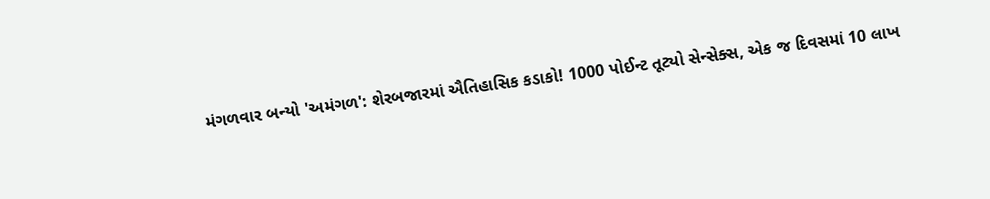મંગળવાર બન્યો 'અમંગળ': શેરબજારમાં ઐતિહાસિક કડાકો! 1000 પોઈન્ટ તૂટ્યો સેન્સેક્સ, એક જ દિવસમાં 10 લાખ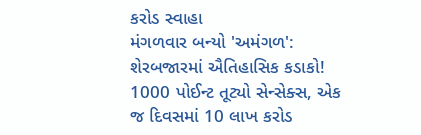કરોડ સ્વાહા
મંગળવાર બન્યો 'અમંગળ': શેરબજારમાં ઐતિહાસિક કડાકો! 1000 પોઈન્ટ તૂટ્યો સેન્સેક્સ, એક જ દિવસમાં 10 લાખ કરોડ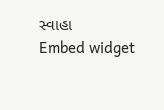સ્વાહા
Embed widget